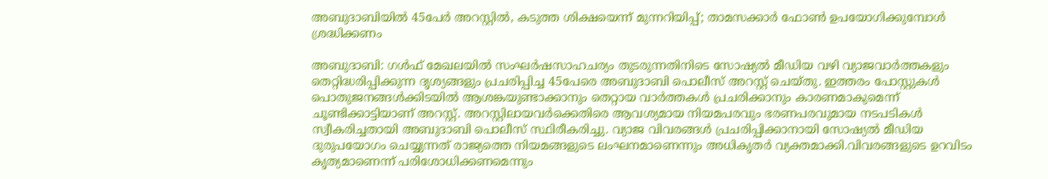അബുദാബിയിൽ 45പേർ അറസ്റ്റിൽ, കടുത്ത ശിക്ഷയെന്ന് മുന്നറിയിപ്പ്; താമസക്കാർ ഫോൺ ഉപയോഗിക്കുമ്പോൾ ശ്രദ്ധിക്കണം

അബുദാബി: ഗൾഫ് മേഖലയിൽ സംഘർഷസാഹചര്യം തുടരുന്നതിനിടെ സോഷ്യൽ മീഡിയ വഴി വ്യാജവാർത്തകളും തെറ്റിദ്ധരിപ്പിക്കുന്ന ദൃശ്യങ്ങളും പ്രചരിപ്പിച്ച 45പേരെ അബുദാബി പൊലീസ് അറസ്റ്റ് ചെയ്തു. ഇത്തരം പോസ്റ്റുകൾ പൊതുജനങ്ങൾക്കിടയിൽ ആശങ്കയുണ്ടാക്കാനും തെറ്റായ വാർത്തകൾ പ്രചരിക്കാനും കാരണമാകുമെന്ന് ചൂണ്ടിക്കാട്ടിയാണ് അറസ്റ്റ്. അറസ്റ്റിലായവർക്കെതിരെ ആവശ്യമായ നിയമപരവും ഭരണപരവുമായ നടപടികൾ സ്വീകരിച്ചതായി അബുദാബി പൊലീസ് സ്ഥിരീകരിച്ചു. വ്യാജ വിവരങ്ങൾ പ്രചരിപ്പിക്കാനായി സോഷ്യൽ മീഡിയ ദുരുപയോഗം ചെയ്യുന്നത് രാജ്യത്തെ നിയമങ്ങളുടെ ലംഘനമാണെന്നും അധികൃതർ വ്യക്തമാക്കി.വിവരങ്ങളുടെ ഉറവിടം കൃത്യമാണെന്ന് പരിശോധിക്കണമെന്നും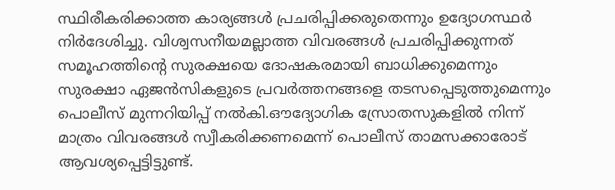സ്ഥിരീകരിക്കാത്ത കാര്യങ്ങൾ പ്രചരിപ്പിക്കരുതെന്നും ഉദ്യോഗസ്ഥർ നിർദേശിച്ചു. വിശ്വസനീയമല്ലാത്ത വിവരങ്ങൾ പ്രചരിപ്പിക്കുന്നത് സമൂഹത്തിന്റെ സുരക്ഷയെ ദോഷകരമായി ബാധിക്കുമെന്നും സുരക്ഷാ ഏജൻസികളുടെ പ്രവർത്തനങ്ങളെ തടസപ്പെടുത്തുമെന്നും പൊലീസ് മുന്നറിയിപ്പ് നൽകി.ഔദ്യോഗിക സ്രോതസുകളിൽ നിന്ന് മാത്രം വിവരങ്ങൾ സ്വീകരിക്കണമെന്ന് പൊലീസ് താമസക്കാരോട് ആവശ്യപ്പെട്ടിട്ടുണ്ട്.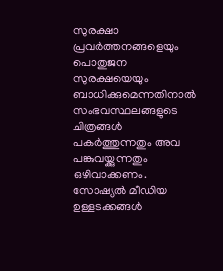സുരക്ഷാ പ്രവർത്തനങ്ങളെയും പൊതുജന സുരക്ഷയെയും ബാധിക്കുമെന്നതിനാൽ സംഭവസ്ഥലങ്ങളുടെ ചിത്രങ്ങൾ പകർത്തുന്നതും അവ പങ്കുവയ്ക്കുന്നതും ഒഴിവാക്കണം. സോഷ്യൽ മീഡിയ ഉള്ളടക്കങ്ങൾ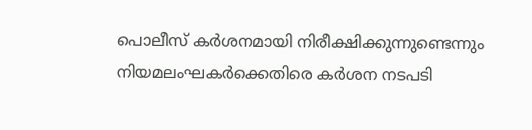പൊലീസ് കർശനമായി നിരീക്ഷിക്കുന്നുണ്ടെന്നും നിയമലംഘകർക്കെതിരെ കർശന നടപടി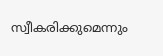സ്വീകരിക്കുമെന്നും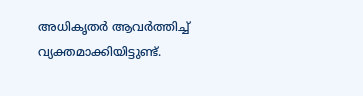അധികൃതർ ആവർത്തിച്ച് വ്യക്തമാക്കിയിട്ടുണ്ട്.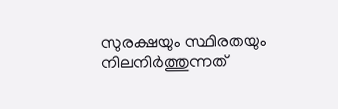സുരക്ഷയും സ്ഥിരതയും നിലനിർത്തുന്നത്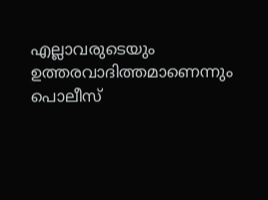എല്ലാവരുടെയും ഉത്തരവാദിത്തമാണെന്നും പൊലീസ്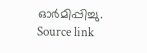ഓർമിപ്പിച്ചു.
Source link